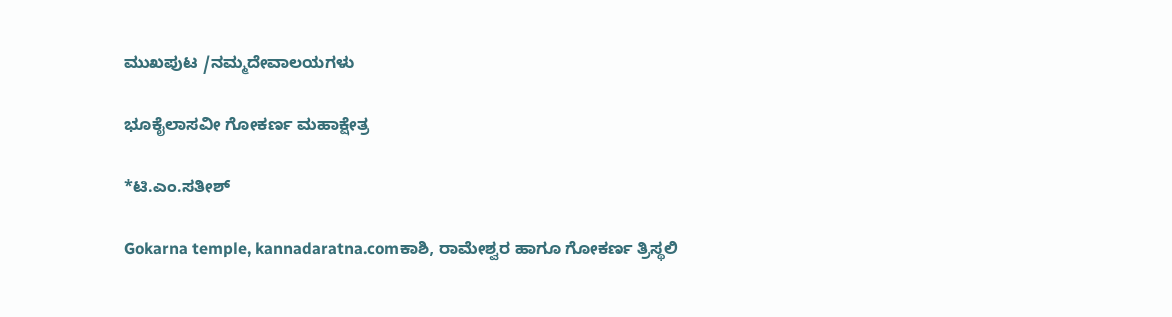ಮುಖಪುಟ /ನಮ್ಮದೇವಾಲಯಗಳು

ಭೂಕೈಲಾಸವೀ ಗೋಕರ್ಣ ಮಹಾಕ್ಷೇತ್ರ

*ಟಿ.ಎಂ.ಸತೀಶ್

Gokarna temple, kannadaratna.comಕಾಶಿ, ರಾಮೇಶ್ವರ ಹಾಗೂ ಗೋಕರ್ಣ ತ್ರಿಸ್ಥಲಿ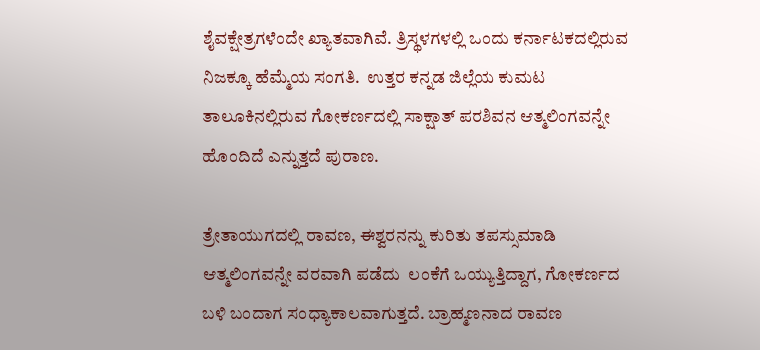ಶೈವಕ್ಷೇತ್ರಗಳೆಂದೇ ಖ್ಯಾತವಾಗಿವೆ. ತ್ರಿಸ್ಥಳಗಳಲ್ಲಿ ಒಂದು ಕರ್ನಾಟಕದಲ್ಲಿರುವ ನಿಜಕ್ಕೂ ಹೆಮ್ಮೆಯ ಸಂಗತಿ.  ಉತ್ತರ ಕನ್ನಡ ಜಿಲ್ಲೆಯ ಕುಮಟ ತಾಲೂಕಿನಲ್ಲಿರುವ ಗೋಕರ್ಣದಲ್ಲಿ ಸಾಕ್ಷಾತ್ ಪರಶಿವನ ಆತ್ಮಲಿಂಗವನ್ನೇ ಹೊಂದಿದೆ ಎನ್ನುತ್ತದೆ ಪುರಾಣ.

ತ್ರೇತಾಯುಗದಲ್ಲಿ ರಾವಣ, ಈಶ್ವರನನ್ನು ಕುರಿತು ತಪಸ್ಸುಮಾಡಿ ಆತ್ಮಲಿಂಗವನ್ನೇ ವರವಾಗಿ ಪಡೆದು  ಲಂಕೆಗೆ ಒಯ್ಯುತ್ತಿದ್ದಾಗ, ಗೋಕರ್ಣದ ಬಳಿ ಬಂದಾಗ ಸಂಧ್ಯಾಕಾಲವಾಗುತ್ತದೆ. ಬ್ರಾಹ್ಮಣನಾದ ರಾವಣ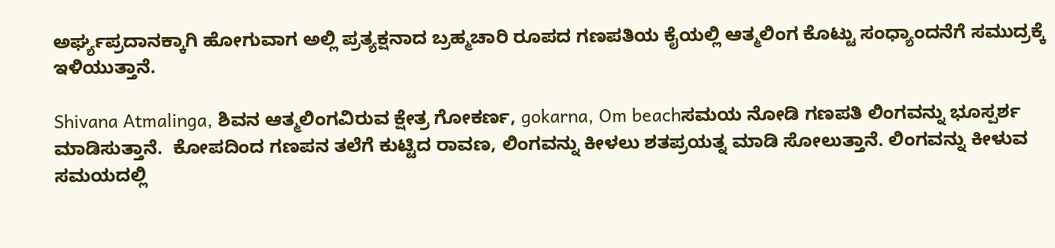ಅರ್ಘ್ಯಪ್ರದಾನಕ್ಕಾಗಿ ಹೋಗುವಾಗ ಅಲ್ಲಿ ಪ್ರತ್ಯಕ್ಷನಾದ ಬ್ರಹ್ಮಚಾರಿ ರೂಪದ ಗಣಪತಿಯ ಕೈಯಲ್ಲಿ ಆತ್ಮಲಿಂಗ ಕೊಟ್ಟು ಸಂಧ್ಯಾಂದನೆಗೆ ಸಮುದ್ರಕ್ಕೆ ಇಳಿಯುತ್ತಾನೆ.

Shivana Atmalinga, ಶಿವನ ಆತ್ಮಲಿಂಗವಿರುವ ಕ್ಷೇತ್ರ ಗೋಕರ್ಣ, gokarna, Om beachಸಮಯ ನೋಡಿ ಗಣಪತಿ ಲಿಂಗವನ್ನು ಭೂಸ್ಪರ್ಶ ಮಾಡಿಸುತ್ತಾನೆ.  ಕೋಪದಿಂದ ಗಣಪನ ತಲೆಗೆ ಕುಟ್ಟಿದ ರಾವಣ, ಲಿಂಗವನ್ನು ಕೀಳಲು ಶತಪ್ರಯತ್ನ ಮಾಡಿ ಸೋಲುತ್ತಾನೆ. ಲಿಂಗವನ್ನು ಕೀಳುವ ಸಮಯದಲ್ಲಿ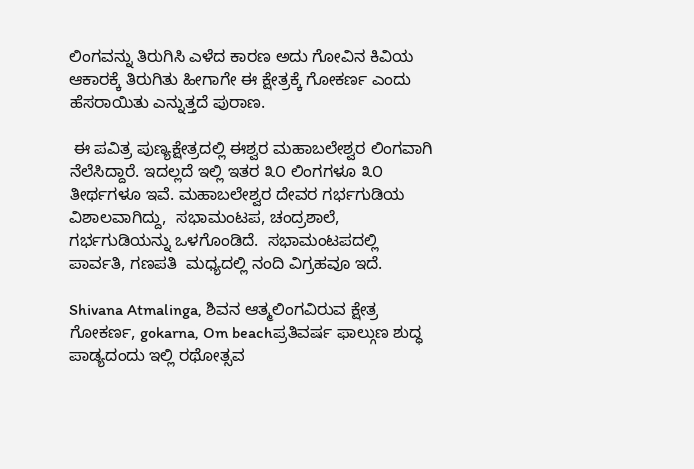ಲಿಂಗವನ್ನು ತಿರುಗಿಸಿ ಎಳೆದ ಕಾರಣ ಅದು ಗೋವಿನ ಕಿವಿಯ ಆಕಾರಕ್ಕೆ ತಿರುಗಿತು ಹೀಗಾಗೇ ಈ ಕ್ಷೇತ್ರಕ್ಕೆ ಗೋಕರ್ಣ ಎಂದು ಹೆಸರಾಯಿತು ಎನ್ನುತ್ತದೆ ಪುರಾಣ.

 ಈ ಪವಿತ್ರ ಪುಣ್ಯಕ್ಷೇತ್ರದಲ್ಲಿ ಈಶ್ವರ ಮಹಾಬಲೇಶ್ವರ ಲಿಂಗವಾಗಿ ನೆಲೆಸಿದ್ದಾರೆ. ಇದಲ್ಲದೆ ಇಲ್ಲಿ ಇತರ ೩೦ ಲಿಂಗಗಳೂ ೩೦ ತೀರ್ಥಗಳೂ ಇವೆ. ಮಹಾಬಲೇಶ್ವರ ದೇವರ ಗರ್ಭಗುಡಿಯ ವಿಶಾಲವಾಗಿದ್ದು,  ಸಭಾಮಂಟಪ, ಚಂದ್ರಶಾಲೆ, ಗರ್ಭಗುಡಿಯನ್ನು ಒಳಗೊಂಡಿದೆ.  ಸಭಾಮಂಟಪದಲ್ಲಿ ಪಾರ್ವತಿ, ಗಣಪತಿ  ಮಧ್ಯದಲ್ಲಿ ನಂದಿ ವಿಗ್ರಹವೂ ಇದೆ.

Shivana Atmalinga, ಶಿವನ ಆತ್ಮಲಿಂಗವಿರುವ ಕ್ಷೇತ್ರ ಗೋಕರ್ಣ, gokarna, Om beachಪ್ರತಿವರ್ಷ ಫಾಲ್ಗುಣ ಶುದ್ಧ ಪಾಡ್ಯದಂದು ಇಲ್ಲಿ ರಥೋತ್ಸವ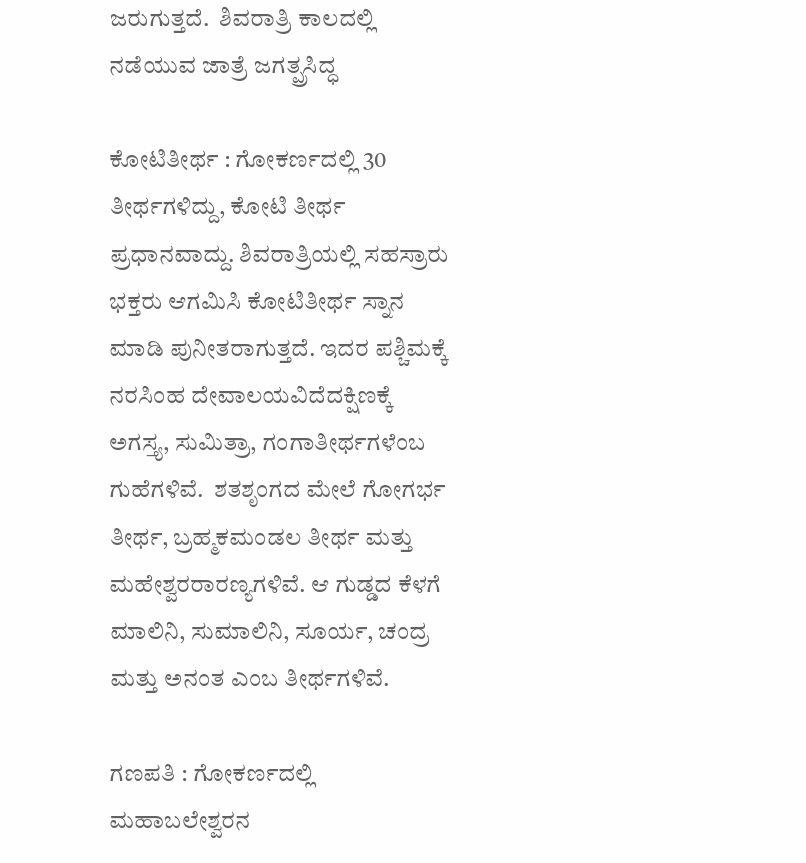ಜರುಗುತ್ತದೆ.  ಶಿವರಾತ್ರಿ ಕಾಲದಲ್ಲಿ ನಡೆಯುವ ಜಾತ್ರೆ ಜಗತ್ಪ್ರಸಿದ್ಧ

ಕೋಟಿತೀರ್ಥ : ಗೋಕರ್ಣದಲ್ಲಿ 30 ತೀರ್ಥಗಳಿದ್ದು, ಕೋಟಿ ತೀರ್ಥ ಪ್ರಧಾನವಾದ್ದು. ಶಿವರಾತ್ರಿಯಲ್ಲಿ ಸಹಸ್ರಾರು ಭಕ್ತರು ಆಗಮಿಸಿ ಕೋಟಿತೀರ್ಥ ಸ್ನಾನ ಮಾಡಿ ಪುನೀತರಾಗುತ್ತದೆ. ಇದರ ಪಶ್ಚಿಮಕ್ಕೆ ನರಸಿಂಹ ದೇವಾಲಯವಿದೆದಕ್ಷಿಣಕ್ಕೆ ಅಗಸ್ತ್ಯ, ಸುಮಿತ್ರಾ, ಗಂಗಾತೀರ್ಥಗಳೆಂಬ  ಗುಹೆಗಳಿವೆ.  ಶತಶೃಂಗದ ಮೇಲೆ ಗೋಗರ್ಭ ತೀರ್ಥ, ಬ್ರಹ್ಮಕಮಂಡಲ ತೀರ್ಥ ಮತ್ತು ಮಹೇಶ್ವರರಾರಣ್ಯಗಳಿವೆ. ಆ ಗುಡ್ಡದ ಕೆಳಗೆ ಮಾಲಿನಿ, ಸುಮಾಲಿನಿ, ಸೂರ್ಯ, ಚಂದ್ರ ಮತ್ತು ಅನಂತ ಎಂಬ ತೀರ್ಥಗಳಿವೆ.

ಗಣಪತಿ : ಗೋಕರ್ಣದಲ್ಲಿ ಮಹಾಬಲೇಶ್ವರನ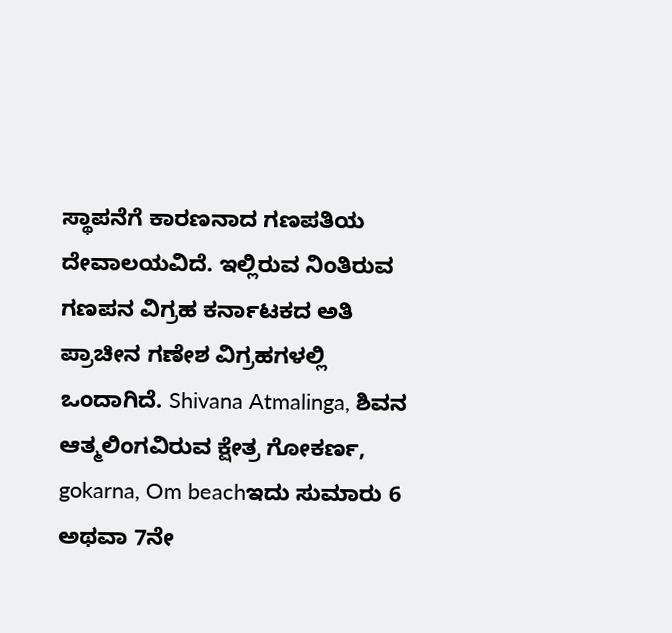ಸ್ಥಾಪನೆಗೆ ಕಾರಣನಾದ ಗಣಪತಿಯ ದೇವಾಲಯವಿದೆ. ಇಲ್ಲಿರುವ ನಿಂತಿರುವ ಗಣಪನ ವಿಗ್ರಹ ಕರ್ನಾಟಕದ ಅತಿ ಪ್ರಾಚೀನ ಗಣೇಶ ವಿಗ್ರಹಗಳಲ್ಲಿ ಒಂದಾಗಿದೆ. Shivana Atmalinga, ಶಿವನ ಆತ್ಮಲಿಂಗವಿರುವ ಕ್ಷೇತ್ರ ಗೋಕರ್ಣ, gokarna, Om beachಇದು ಸುಮಾರು 6 ಅಥವಾ 7ನೇ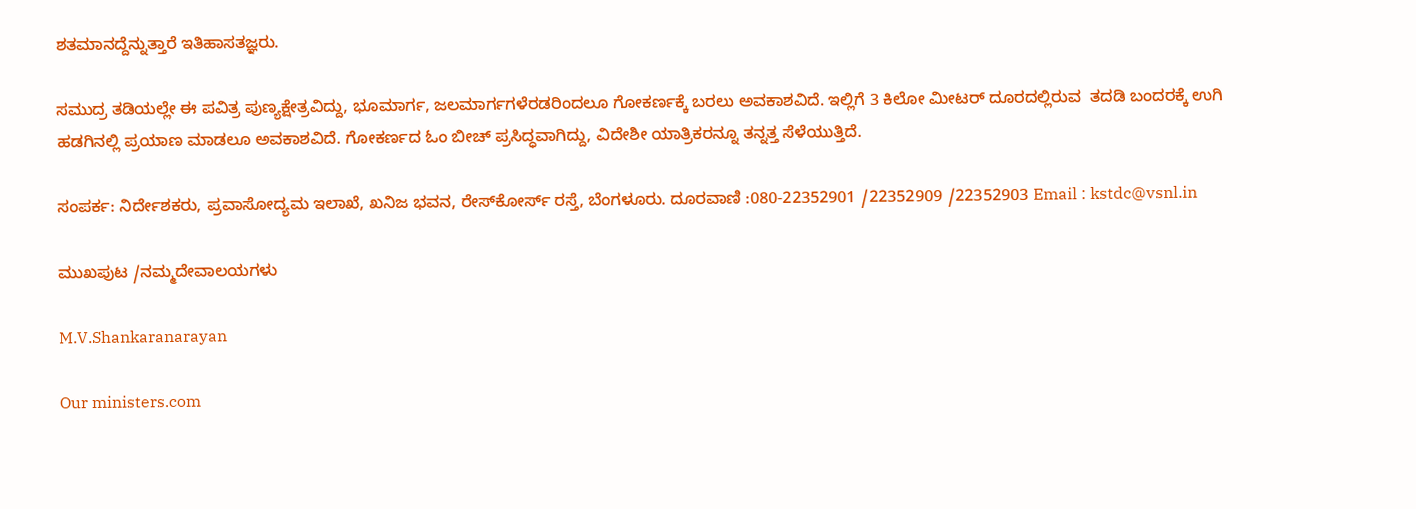ಶತಮಾನದ್ದೆನ್ನುತ್ತಾರೆ ಇತಿಹಾಸತಜ್ಞರು.

ಸಮುದ್ರ ತಡಿಯಲ್ಲೇ ಈ ಪವಿತ್ರ ಪುಣ್ಯಕ್ಷೇತ್ರವಿದ್ದು, ಭೂಮಾರ್ಗ, ಜಲಮಾರ್ಗಗಳೆರಡರಿಂದಲೂ ಗೋಕರ್ಣಕ್ಕೆ ಬರಲು ಅವಕಾಶವಿದೆ. ಇಲ್ಲಿಗೆ 3 ಕಿಲೋ ಮೀಟರ್ ದೂರದಲ್ಲಿರುವ  ತದಡಿ ಬಂದರಕ್ಕೆ ಉಗಿ ಹಡಗಿನಲ್ಲಿ ಪ್ರಯಾಣ ಮಾಡಲೂ ಅವಕಾಶವಿದೆ. ಗೋಕರ್ಣದ ಓಂ ಬೀಚ್ ಪ್ರಸಿದ್ಧವಾಗಿದ್ದು, ವಿದೇಶೀ ಯಾತ್ರಿಕರನ್ನೂ ತನ್ನತ್ತ ಸೆಳೆಯುತ್ತಿದೆ.

ಸಂಪರ್ಕ: ನಿರ್ದೇಶಕರು, ಪ್ರವಾಸೋದ್ಯಮ ಇಲಾಖೆ, ಖನಿಜ ಭವನ, ರೇಸ್‌ಕೋರ್ಸ್ ರಸ್ತೆ, ಬೆಂಗಳೂರು. ದೂರವಾಣಿ :080-22352901 /22352909 /22352903 Email : kstdc@vsnl.in

ಮುಖಪುಟ /ನಮ್ಮದೇವಾಲಯಗಳು

M.V.Shankaranarayan

Our ministers.com